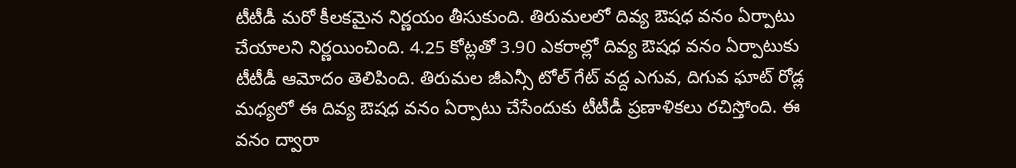టీటీడీ మరో కీలకమైన నిర్ణయం తీసుకుంది. తిరుమలలో దివ్య ఔషధ వనం ఏర్పాటు చేయాలని నిర్ణయించింది. 4.25 కోట్లతో 3.90 ఎకరాల్లో దివ్య ఔషధ వనం ఏర్పాటుకు టీటీడీ ఆమోదం తెలిపింది. తిరుమల జీఎన్సీ టోల్ గేట్ వద్ద ఎగువ, దిగువ ఘాట్ రోడ్ల మధ్యలో ఈ దివ్య ఔషధ వనం ఏర్పాటు చేసేందుకు టీటీడీ ప్రణాళికలు రచిస్తోంది. ఈ వనం ద్వారా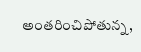అంతరించిపోతున్న,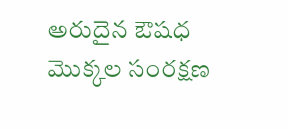అరుదైన ఔషధ మొక్కల సంరక్షణ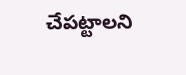చేపట్టాలని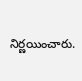నిర్ణయించారు.